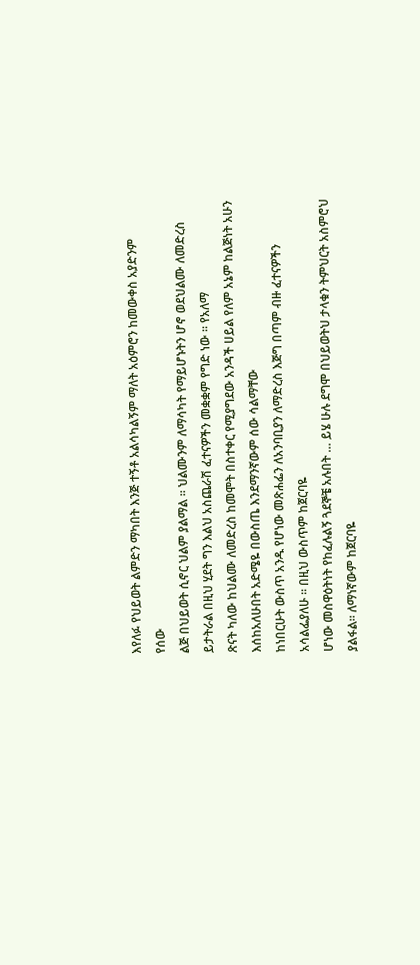እየለፉ የህይወት ልምድን ማካበት እንጅ ተኝቶ አልሳካልኝም ማለት አዕምሮን ከመውቀስ አያድንም
የሰው
ልጅ በህይወት ሲኖር ህልም ያልማል ፡፡ ህልሙንም ለማሳካት የማይሆኑትን ሆኖ ወደህልሙ ለመድረስ ይታትራል በዚህ ሂደት ግን እልህ አስጨራሽ ፈተናዎችን መቋቋም የግድ ነው ፡፡ የአለማ
ጽናት ካለው ከህልሙ ለመድረስ ከመሞት በስተቀር የሚያግደው አንዳች ሀይል የለም አኔም ከልጅነት አሁን እሰከአለሁበት አድሜዬ በውስጤ እንደማንኛውም ሰው ሳልማቸው
ከነበርሁት ውስጥ አንዱ የሆነው መጽሐፌን ለአንባቢያን ለማድረስ እጅግ በጣም ብዙ ፈተናዎችን አሳልፌያለሁ ፡፡ በዚህ ውስጥም ከጀርባዬ
ሆነው መስዋዕትነት የከፈሉልኝ ጓደኞቼ አሉበት … ይሄ ሁሉ ደግሞ በህይወትህ ታላቁን ትምህርት አስምሮህ ያልፋል፡፡ ለማነኛውም ከጀርባዬ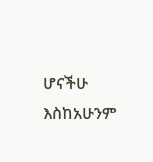ሆናችሁ እስከአሁንም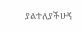ያልተለያችሁኝ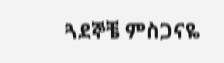ጓደኞቼ ምስጋናዬ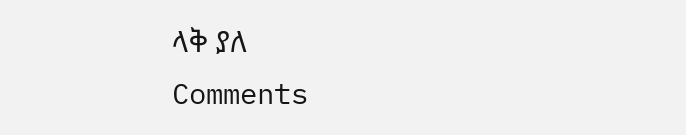ላቅ ያለ
Comments